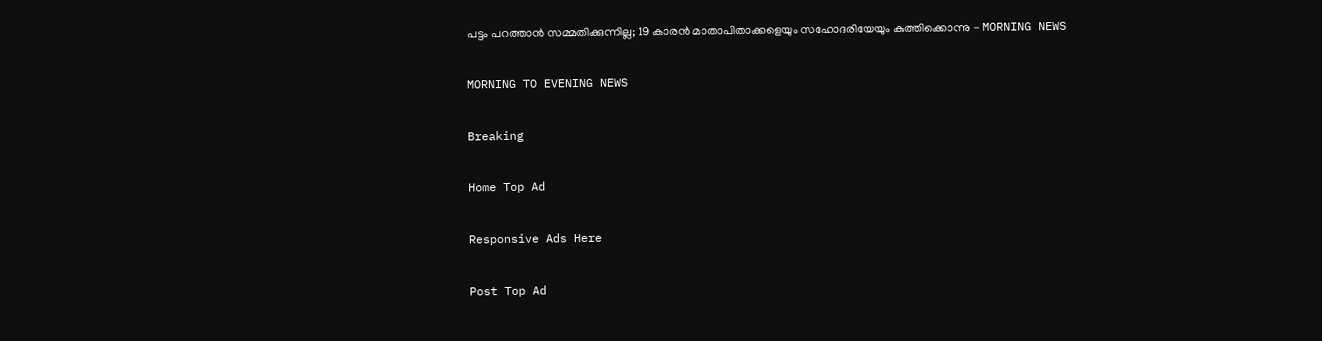പട്ടം പറത്താന്‍ സമ്മതിക്കുന്നില്ല; 19 കാരന്‍ മാതാപിതാക്കളെയും സഹോദരിയേയും കുത്തിക്കൊന്നു - MORNING NEWS

MORNING TO EVENING NEWS

Breaking

Home Top Ad

Responsive Ads Here

Post Top Ad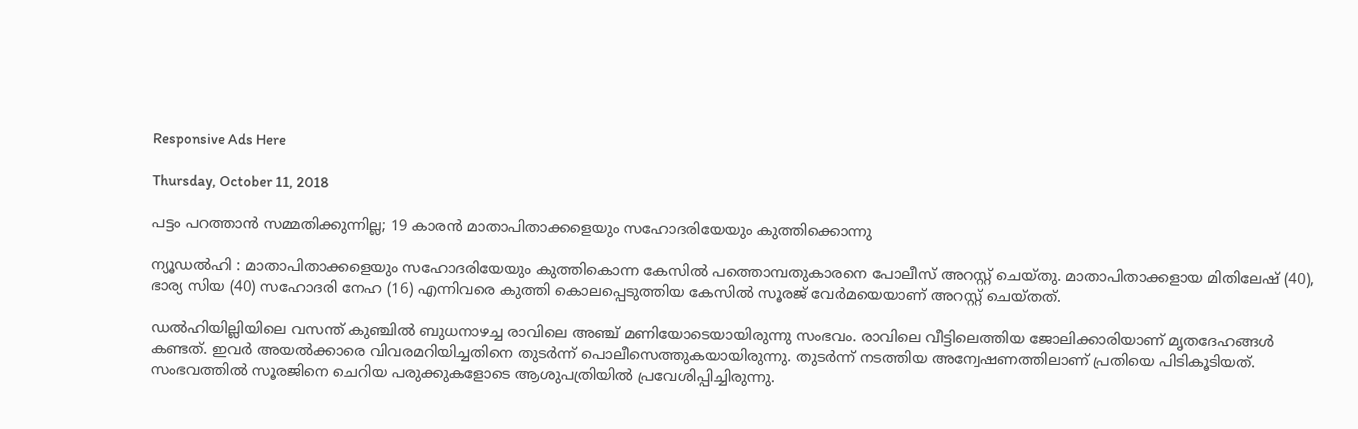Responsive Ads Here

Thursday, October 11, 2018

പട്ടം പറത്താന്‍ സമ്മതിക്കുന്നില്ല; 19 കാരന്‍ മാതാപിതാക്കളെയും സഹോദരിയേയും കുത്തിക്കൊന്നു

ന്യൂഡല്‍ഹി : മാതാപിതാക്കളെയും സഹോദരിയേയും കുത്തികൊന്ന കേസില്‍ പത്തൊമ്പതുകാരനെ പോലീസ് അറസ്റ്റ് ചെയ്തു. മാതാപിതാക്കളായ മിതിലേഷ് (40), ഭാര്യ സിയ (40) സഹോദരി നേഹ (16) എന്നിവരെ കുത്തി കൊലപ്പെടുത്തിയ കേസില്‍ സൂരജ് വേര്‍മയെയാണ് അറസ്റ്റ് ചെയ്തത്.

ഡല്‍ഹിയില്ലിയിലെ വസന്ത് കുഞ്ചില്‍ ബുധനാഴച്ച രാവിലെ അഞ്ച് മണിയോടെയായിരുന്നു സംഭവം. രാവിലെ വീട്ടിലെത്തിയ ജോലിക്കാരിയാണ് മൃതദേഹങ്ങള്‍ കണ്ടത്. ഇവര്‍ അയല്‍ക്കാരെ വിവരമറിയിച്ചതിനെ തുടര്‍ന്ന് പൊലീസെത്തുകയായിരുന്നു. തുടര്‍ന്ന് നടത്തിയ അന്വേഷണത്തിലാണ് പ്രതിയെ പിടികൂടിയത്. സംഭവത്തില്‍ സൂരജിനെ ചെറിയ പരുക്കുകളോടെ ആശുപത്രിയില്‍ പ്രവേശിപ്പിച്ചിരുന്നു.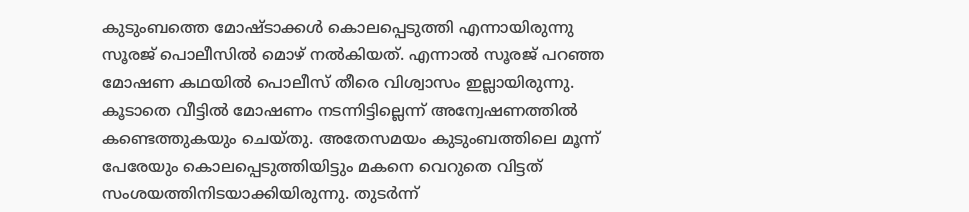കുടുംബത്തെ മോഷ്ടാക്കള്‍ കൊലപ്പെടുത്തി എന്നായിരുന്നു സൂരജ് പൊലീസില്‍ മൊഴ് നല്‍കിയത്. എന്നാല്‍ സൂരജ് പറഞ്ഞ മോഷണ കഥയില്‍ പൊലീസ് തീരെ വിശ്വാസം ഇല്ലായിരുന്നു. കൂടാതെ വീട്ടില്‍ മോഷണം നടന്നിട്ടില്ലെന്ന് അന്വേഷണത്തില്‍ കണ്ടെത്തുകയും ചെയ്തു. അതേസമയം കുടുംബത്തിലെ മൂന്ന് പേരേയും കൊലപ്പെടുത്തിയിട്ടും മകനെ വെറുതെ വിട്ടത് സംശയത്തിനിടയാക്കിയിരുന്നു. തുടര്‍ന്ന്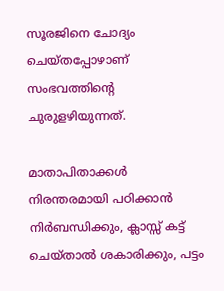സൂരജിനെ ചോദ്യം ചെയ്തപ്പോഴാണ് സംഭവത്തിന്റെ ചുരുളഴിയുന്നത്.

മാതാപിതാക്കള്‍ നിരന്തരമായി പഠിക്കാന്‍ നിര്‍ബന്ധിക്കും, ക്ലാസ്സ് കട്ട് ചെയ്താല്‍ ശകാരിക്കും, പട്ടം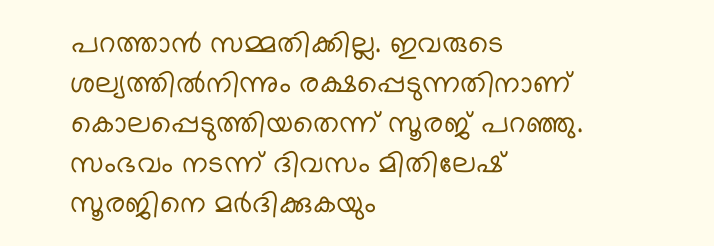പറത്താന്‍ സമ്മതിക്കില്ല. ഇവരുടെ ശല്യത്തില്‍നിന്നും രക്ഷപ്പെടുന്നതിനാണ് കൊലപ്പെടുത്തിയതെന്ന് സൂരജ് പറഞ്ഞു. സംഭവം നടന്ന് ദിവസം മിതിലേഷ് സൂരജിനെ മര്‍ദിക്കുകയും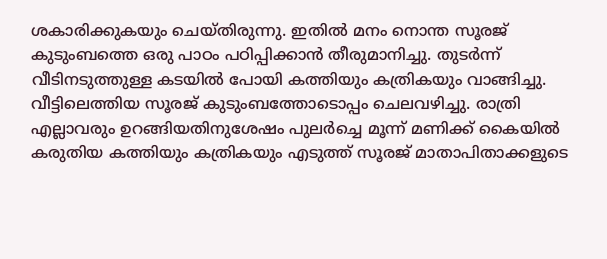ശകാരിക്കുകയും ചെയ്തിരുന്നു. ഇതില്‍ മനം നൊന്ത സൂരജ് കുടുംബത്തെ ഒരു പാഠം പഠിപ്പിക്കാന്‍ തീരുമാനിച്ചു. തുടര്‍ന്ന് വീടിനടുത്തുള്ള കടയില്‍ പോയി കത്തിയും കത്രികയും വാങ്ങിച്ചു. വീട്ടിലെത്തിയ സൂരജ് കുടുംബത്തോടൊപ്പം ചെലവഴിച്ചു. രാത്രി എല്ലാവരും ഉറങ്ങിയതിനുശേഷം പുലര്‍ച്ചെ മൂന്ന് മണിക്ക് കൈയില്‍ കരുതിയ കത്തിയും കത്രികയും എടുത്ത് സൂരജ് മാതാപിതാക്കളുടെ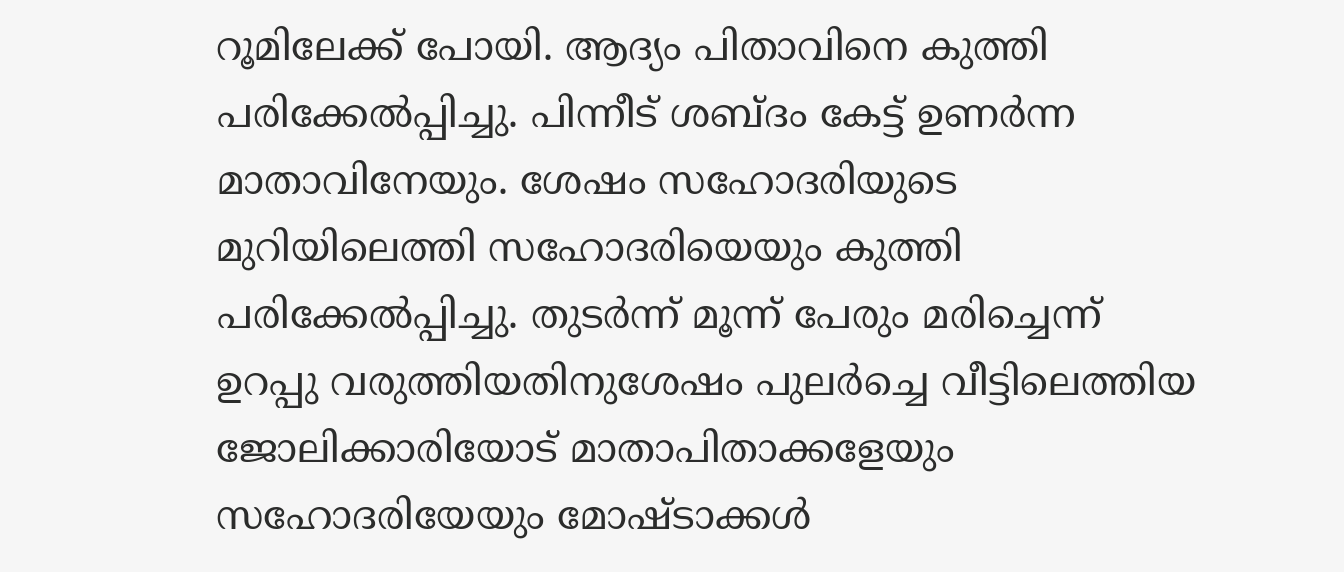റൂമിലേക്ക് പോയി. ആദ്യം പിതാവിനെ കുത്തി പരിക്കേല്‍പ്പിച്ചു. പിന്നീട് ശബ്ദം കേട്ട് ഉണര്‍ന്ന മാതാവിനേയും. ശേഷം സഹോദരിയുടെ മുറിയിലെത്തി സഹോദരിയെയും കുത്തി പരിക്കേല്‍പ്പിച്ചു. തുടര്‍ന്ന് മൂന്ന് പേരും മരിച്ചെന്ന് ഉറപ്പു വരുത്തിയതിനുശേഷം പുലര്‍ച്ചെ വീട്ടിലെത്തിയ ജോലിക്കാരിയോട് മാതാപിതാക്കളേയും സഹോദരിയേയും മോഷ്ടാക്കള്‍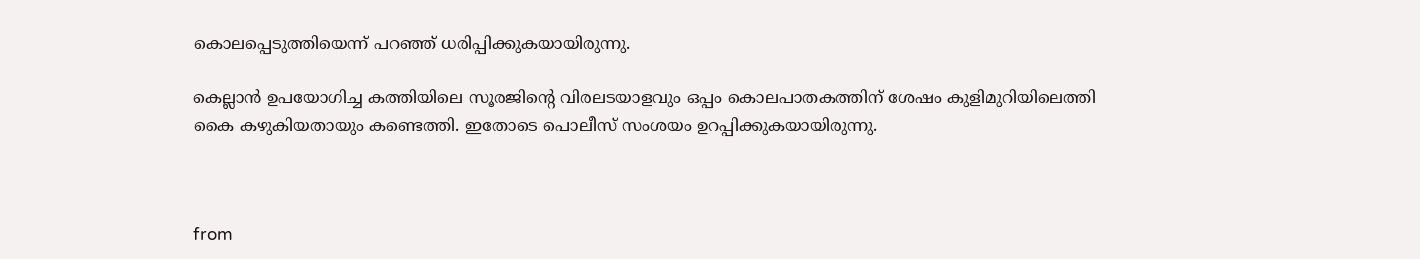കൊലപ്പെടുത്തിയെന്ന് പറഞ്ഞ് ധരിപ്പിക്കുകയായിരുന്നു.

കെല്ലാന്‍ ഉപയോഗിച്ച കത്തിയിലെ സൂരജിന്റെ വിരലടയാളവും ഒപ്പം കൊലപാതകത്തിന് ശേഷം കുളിമുറിയിലെത്തി കൈ കഴുകിയതായും കണ്ടെത്തി. ഇതോടെ പൊലീസ് സംശയം ഉറപ്പിക്കുകയായിരുന്നു.



from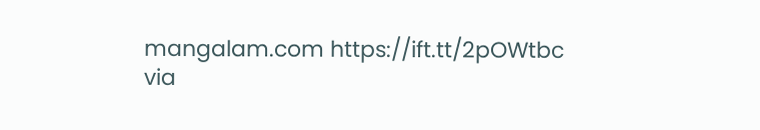mangalam.com https://ift.tt/2pOWtbc
via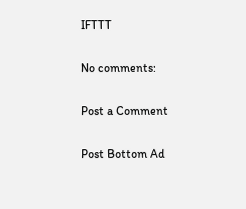IFTTT

No comments:

Post a Comment

Post Bottom Ad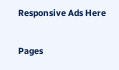Responsive Ads Here

Pages